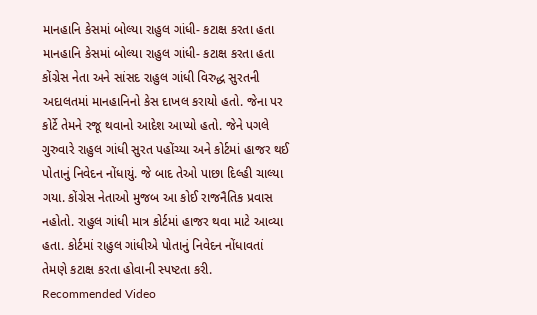માનહાનિ કેસમાં બોલ્યા રાહુલ ગાંધી- કટાક્ષ કરતા હતા
માનહાનિ કેસમાં બોલ્યા રાહુલ ગાંધી- કટાક્ષ કરતા હતા
કોંગ્રેસ નેતા અને સાંસદ રાહુલ ગાંધી વિરુદ્ધ સુરતની અદાલતમાં માનહાનિનો કેસ દાખલ કરાયો હતો. જેના પર કોર્ટે તેમને રજૂ થવાનો આદેશ આપ્યો હતો. જેને પગલે ગુરુવારે રાહુલ ગાંધી સુરત પહોંચ્યા અને કોર્ટમાં હાજર થઈ પોતાનું નિવેદન નોંધાયું. જે બાદ તેઓ પાછા દિલ્હી ચાલ્યા ગયા. કોંગ્રેસ નેતાઓ મુજબ આ કોઈ રાજનૈતિક પ્રવાસ નહોતો. રાહુલ ગાંધી માત્ર કોર્ટમાં હાજર થવા માટે આવ્યા હતા. કોર્ટમાં રાહુલ ગાંધીએ પોતાનું નિવેદન નોંધાવતાં તેમણે કટાક્ષ કરતા હોવાની સ્પષ્ટતા કરી.
Recommended Video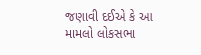જણાવી દઈએ કે આ મામલો લોકસભા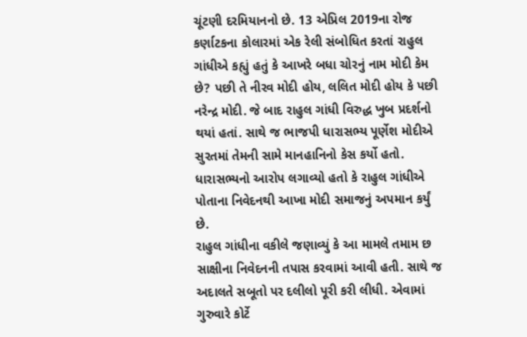ચૂંટણી દરમિયાનનો છે. 13 એપ્રિલ 2019ના રોજ કર્ણાટકના કોલારમાં એક રેલી સંબોધિત કરતાં રાહુલ ગાંધીએ કહ્યું હતું કે આખરે બધા ચોરનું નામ મોદી કેમ છે? પછી તે નીરવ મોદી હોય, લલિત મોદી હોય કે પછી નરેન્દ્ર મોદી. જે બાદ રાહુલ ગાંધી વિરુદ્ધ ખુબ પ્રદર્શનો થયાં હતાં. સાથે જ ભાજપી ધારાસભ્ય પૂર્ણેશ મોદીએ સુરતમાં તેમની સામે માનહાનિનો કેસ કર્યો હતો. ધારાસભ્યનો આરોપ લગાવ્યો હતો કે રાહુલ ગાંધીએ પોતાના નિવેદનથી આખા મોદી સમાજનું અપમાન કર્યું છે.
રાહુલ ગાંધીના વકીલે જણાવ્યું કે આ મામલે તમામ છ સાક્ષીના નિવેદનની તપાસ કરવામાં આવી હતી. સાથે જ અદાલતે સબૂતો પર દલીલો પૂરી કરી લીધી. એવામાં ગુરુવારે કોર્ટે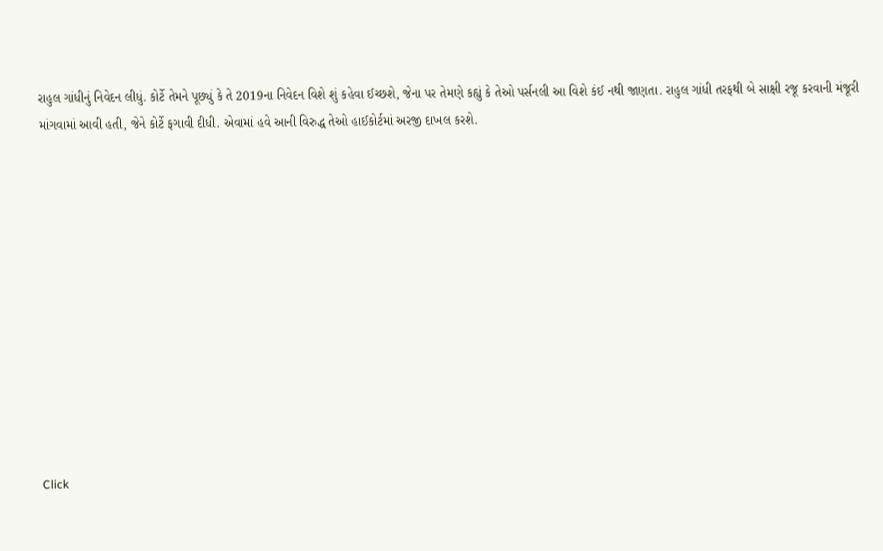રાહુલ ગાંધીનું નિવેદન લીધું. કોર્ટે તેમને પૂછ્યું કે તે 2019ના નિવેદન વિશે શું કહેવા ઈચ્છશે, જેના પર તેમણે કહ્યું કે તેઓ પર્સનલી આ વિશે કંઈ નથી જાણતા. રાહુલ ગાંધી તરફથી બે સાક્ષી રજૂ કરવાની મંજૂરી માંગવામાં આવી હતી, જેને કોર્ટે ફગાવી દીધી. એવામાં હવે આની વિરુદ્ધ તેઓ હાઈકોર્ટમાં અરજી દાખલ કરશે.












Click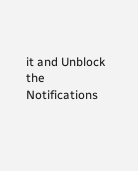it and Unblock the Notifications